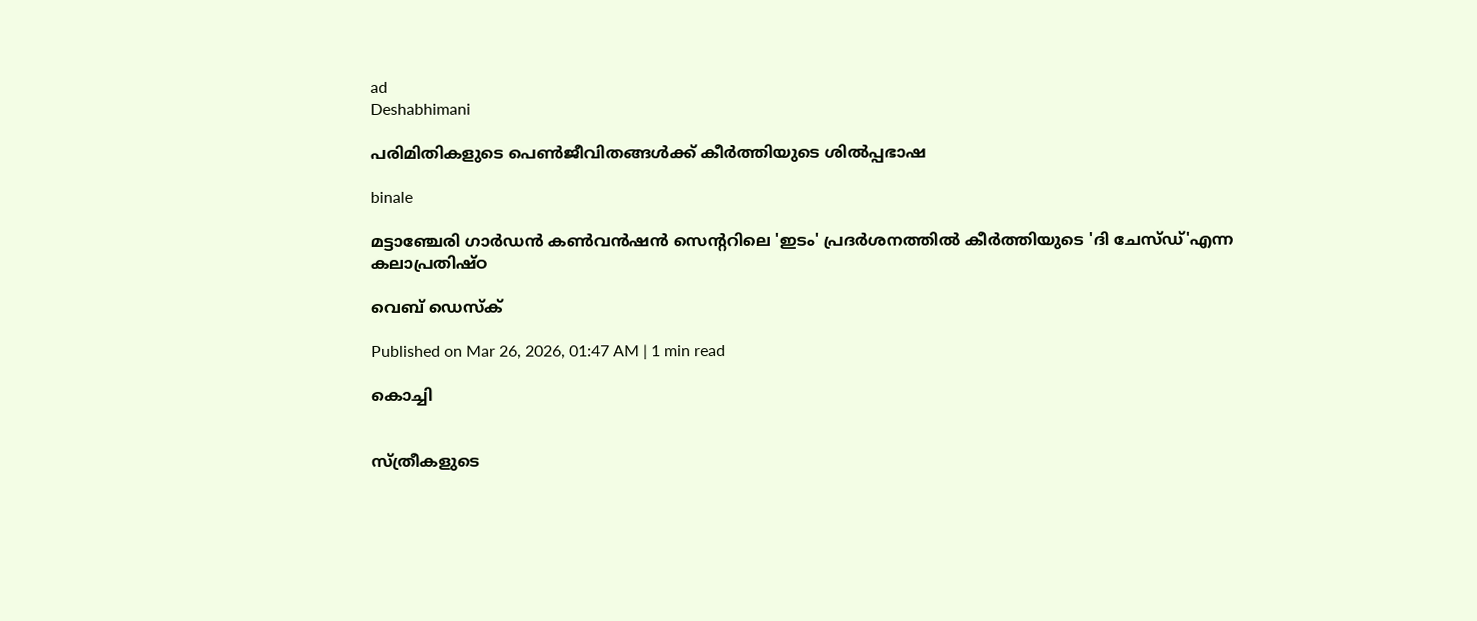ad
Deshabhimani

പരിമിതികളുടെ പെൺജീവിതങ്ങൾക്ക്‌ കീർത്തിയുടെ ശിൽപ്പഭാഷ

binale

മട്ടാഞ്ചേരി ഗാർഡൻ കൺവൻഷൻ സെന്ററിലെ 'ഇടം' പ്രദർശനത്തിൽ കീർത്തിയുടെ 'ദി ചേസ്ഡ്'എന്ന
കലാപ്രതിഷ്ഠ

വെബ് ഡെസ്ക്

Published on Mar 26, 2026, 01:47 AM | 1 min read

കൊച്ചി


സ്ത്രീകളുടെ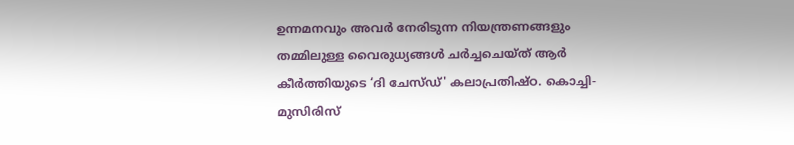ഉന്നമനവും അവർ നേരിടുന്ന നിയന്ത്രണങ്ങളും തമ്മിലുള്ള വൈരുധ്യങ്ങൾ ചർച്ചചെയ്‌ത്‌ ആർ കീർത്തിയുടെ ‘ദി ചേസ്ഡ്' കലാപ്രതിഷ്ഠ. കൊച്ചി- മുസിരിസ്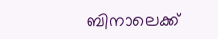ബിനാലെക്ക്‌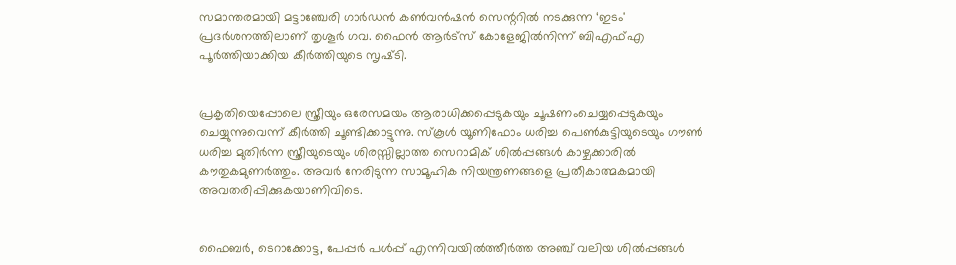സമാന്തരമായി മട്ടാഞ്ചേരി ഗാർഡൻ കൺവൻഷൻ സെന്ററിൽ നടക്കുന്ന ‘ഇടം' പ്രദർശനത്തിലാണ്‌ തൃശൂർ ഗവ. ഫൈൻ ആർട്സ് കോളേജിൽനിന്ന് ബിഎഫ്എ പൂർത്തിയാക്കിയ കീർത്തിയുടെ സൃഷ്‌ടി.


പ്രകൃതിയെപ്പോലെ സ്ത്രീയും ഒരേസമയം ആരാധിക്കപ്പെടുകയും ചൂഷണംചെയ്യപ്പെടുകയും ചെയ്യുന്നുവെന്ന്‌ കീർത്തി ചൂണ്ടിക്കാട്ടുന്നു. സ്കൂൾ യൂണിഫോം ധരിച്ച പെൺകുട്ടിയുടെയും ഗൗൺ ധരിച്ച മുതിർന്ന സ്ത്രീയുടെയും ശിരസ്സില്ലാത്ത സെറാമിക് ശിൽപ്പങ്ങൾ കാഴ്ചക്കാരിൽ കൗതുകമുണർത്തും. അവർ നേരിടുന്ന സാമൂഹിക നിയന്ത്രണങ്ങളെ പ്രതീകാത്മകമായി അവതരിപ്പിക്കുകയാണിവിടെ.


ഫൈബർ, ടെറാക്കോട്ട, പേപ്പർ പൾപ്പ് എന്നിവയിൽത്തീർത്ത അഞ്ച് വലിയ ശിൽപ്പങ്ങൾ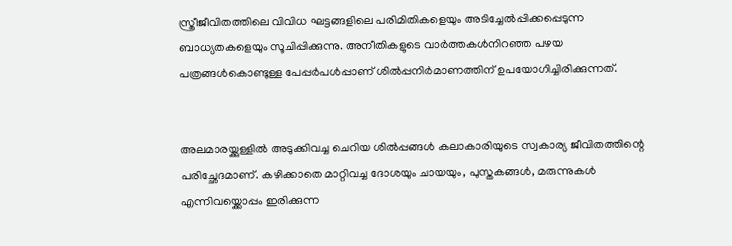സ്ത്രീജീവിതത്തിലെ വിവിധ ഘട്ടങ്ങളിലെ പരിമിതികളെയും അടിച്ചേൽപ്പിക്കപ്പെടുന്ന ബാധ്യതകളെയും സൂചിപ്പിക്കുന്നു. അനീതികളുടെ വാർത്തകൾനിറഞ്ഞ പഴയ പത്രങ്ങൾകൊണ്ടുള്ള പേപ്പർപൾപ്പാണ് ശിൽപ്പനിർമാണത്തിന് ഉപയോഗിച്ചിരിക്കുന്നത്.


അലമാരയ്ക്കുള്ളിൽ അടുക്കിവച്ച ചെറിയ ശിൽപ്പങ്ങൾ കലാകാരിയുടെ സ്വകാര്യ ജീവിതത്തിന്റെ പരിച്ഛേദമാണ്. കഴിക്കാതെ മാറ്റിവച്ച ദോശയും ചായയും, പുസ്തകങ്ങൾ, മരുന്നുകൾ എന്നിവയ്ക്കൊപ്പം ഇരിക്കുന്ന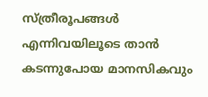സ്ത്രീരൂപങ്ങൾ എന്നിവയിലൂടെ താൻ കടന്നുപോയ മാനസികവും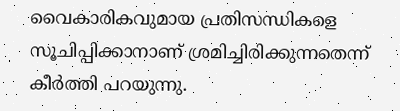വൈകാരികവുമായ പ്രതിസന്ധികളെ സൂചിപ്പിക്കാനാണ്‌ ശ്രമിച്ചിരിക്കുന്നതെന്ന്‌ കീർത്തി പറയുന്നു.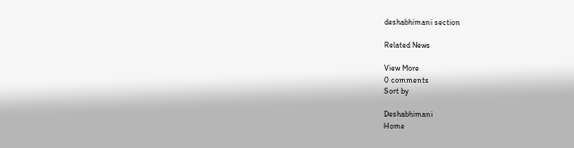deshabhimani section

Related News

View More
0 comments
Sort by

Deshabhimani
Home